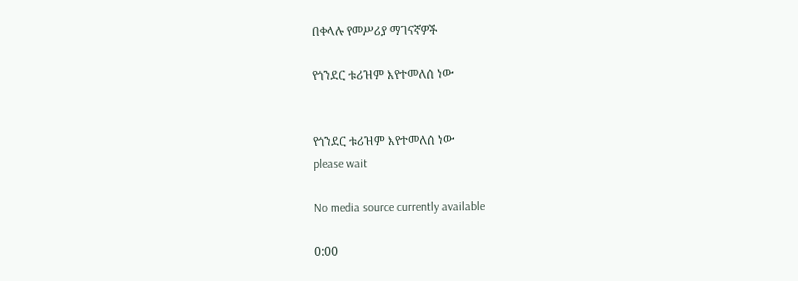በቀላሉ የመሥሪያ ማገናኛዎች

የጎንደር ቱሪዝም እየተመለሰ ነው


የጎንደር ቱሪዝም እየተመለሰ ነው
please wait

No media source currently available

0:00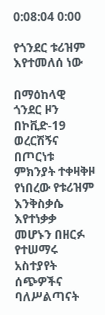0:08:04 0:00

የጎንደር ቱሪዝም እየተመለሰ ነው

በማዕከላዊ ጎንደር ዞን በኮቪድ-19 ወረርሽኝና በጦርነቱ ምክንያት ተቀዛቅዞ የነበረው የቱሪዝም እንቅስቃሴ እየተነቃቃ መሆኑን በዘርፉ የተሠማሩ አስተያየት ሰጭዎችና ባለሥልጣናት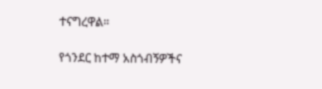ተናግረዋል።

የጎንደር ከተማ አስጎብኝዎችና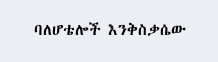ባለሆቴሎች እንቅስቃሴው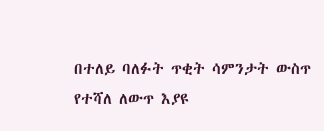በተለይ ባለፉት ጥቂት ሳምንታት ውስጥ የተሻለ ለውጥ እያዩ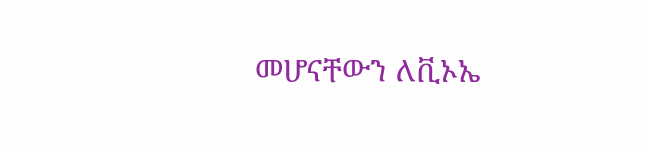መሆናቸውን ለቪኦኤ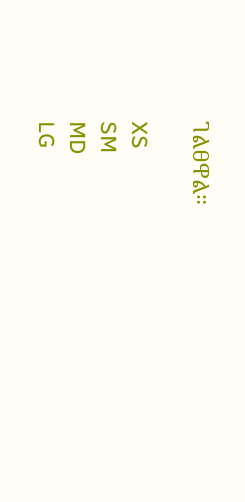ገልፀዋል።

XS
SM
MD
LG